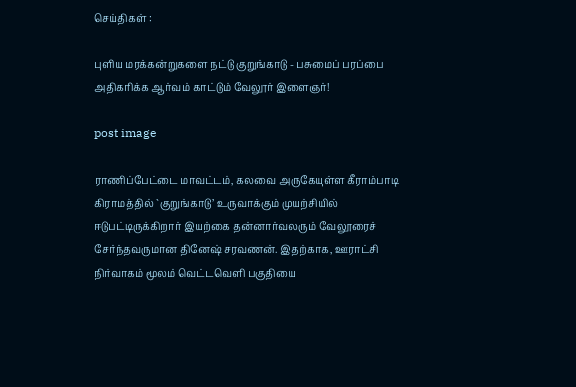செய்திகள் :

புளிய மரக்கன்றுகளை நட்டு குறுங்காடு - பசுமைப் பரப்பை அதிகரிக்க ஆர்வம் காட்டும் வேலூர் இளைஞர்!

post image

ராணிப்பேட்டை மாவட்டம், கலவை அருகேயுள்ள கீராம்பாடி கிராமத்தில் `குறுங்காடு’ உருவாக்கும் முயற்சியில் ஈடுபட்டிருக்கிறார் இயற்கை தன்னார்வலரும் வேலூரைச் சேர்ந்தவருமான தினேஷ் சரவணன். இதற்காக, ஊராட்சி நிர்வாகம் மூலம் வெட்டவெளி பகுதியை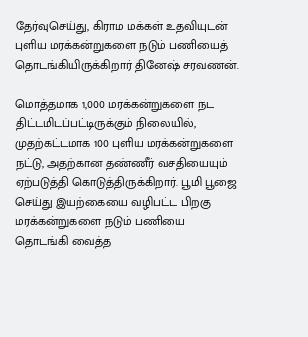தேர்வுசெய்து, கிராம மக்கள் உதவியுடன் புளிய மரக்கன்றுகளை நடும் பணியைத் தொடங்கியிருக்கிறார் தினேஷ் சரவணன்.

மொத்தமாக 1,000 மரக்கன்றுகளை நட திட்டமிடப்பட்டிருக்கும் நிலையில், முதற்கட்டமாக 100 புளிய மரக்கன்றுகளை நட்டு, அதற்கான தண்ணீர் வசதியையும் ஏற்படுத்தி கொடுத்திருக்கிறார். பூமி பூஜை செய்து இயற்கையை வழிபட்ட பிறகு மரக்கன்றுகளை நடும் பணியை தொடங்கி வைத்த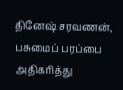தினேஷ் சரவணன், பசுமைப் பரப்பை அதிகரித்து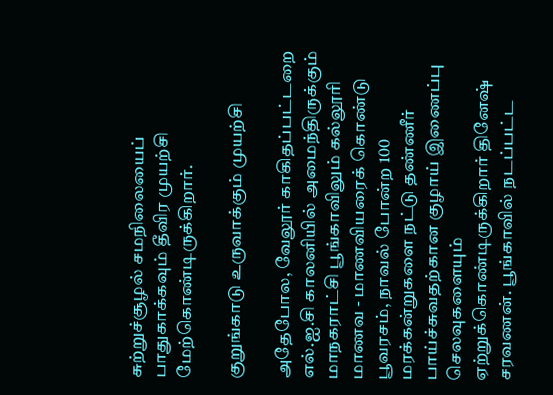சுற்றுச்சூழல் சமநிலையைப் பாதுகாக்கவும் தீவிர முயற்சி மேற்கொண்டிருக்கிறார்.

குறுங்காடு உருவாக்கும் முயற்சி

அதேபோல, வேலூர் காகிதப்பட்டறை எல்.ஐ.சி காலனியில் அமைந்திருக்கும் மாநகராட்சி பூங்காவிலும் கல்லூரி மாணவ - மாணவியரைக் கொண்டு பூவரசம், நாவல் போன்ற 100 மரக்கன்றுகளை நட்டு தண்ணீர் பாய்ச்சுவதற்கான குழாய் இணைப்பு செலவுகளையும் ஏற்றுக்கொண்டிருக்கிறார் தினேஷ் சரவணன். பூங்காவில் நடப்பட்ட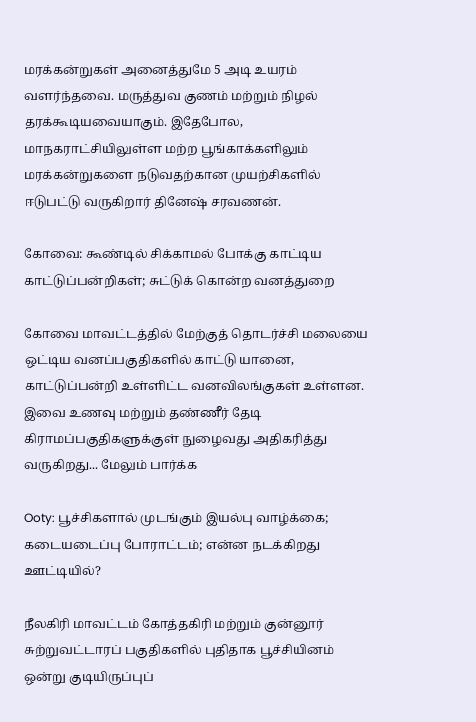மரக்கன்றுகள் அனைத்துமே 5 அடி உயரம் வளர்ந்தவை. மருத்துவ குணம் மற்றும் நிழல் தரக்கூடியவையாகும். இதேபோல, மாநகராட்சியிலுள்ள மற்ற பூங்காக்களிலும் மரக்கன்றுகளை நடுவதற்கான முயற்சிகளில் ஈடுபட்டு வருகிறார் தினேஷ் சரவணன்.

கோவை: கூண்டில் சிக்காமல் போக்கு காட்டிய காட்டுப்பன்றிகள்; சுட்டுக் கொன்ற வனத்துறை

கோவை மாவட்டத்தில் மேற்குத் தொடர்ச்சி மலையை ஒட்டிய வனப்பகுதிகளில் காட்டு யானை, காட்டுப்பன்றி உள்ளிட்ட வனவிலங்குகள் உள்ளன. இவை உணவு மற்றும் தண்ணீர் தேடி கிராமப்பகுதிகளுக்குள் நுழைவது அதிகரித்து வருகிறது... மேலும் பார்க்க

Ooty: பூச்சிகளால் முடங்கும் இயல்பு வாழ்க்கை; கடையடைப்பு போராட்டம்; என்ன நடக்கிறது ஊட்டியில்?

நீலகிரி மாவட்டம் கோத்தகிரி மற்றும் குன்னூர் சுற்றுவட்டாரப்‌ பகுதிகளில் புதிதாக பூச்சியினம் ஒன்று குடியிருப்புப்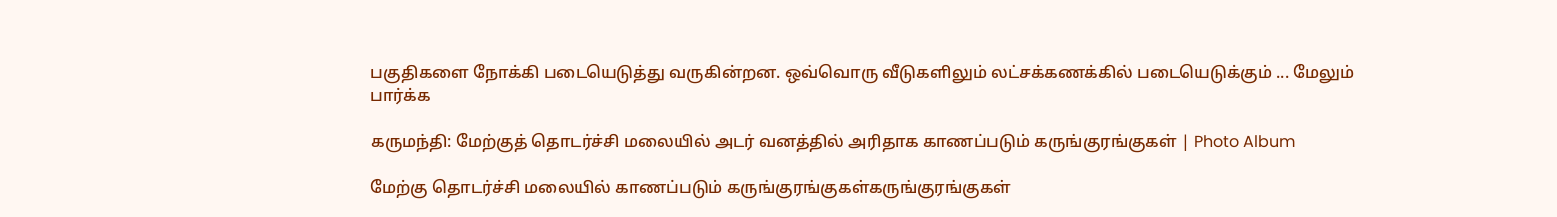பகுதிகளை நோக்கி படையெடுத்து வருகின்றன. ஒவ்வொரு வீடுகளிலும் லட்சக்கணக்கில் படையெடுக்கும் ... மேலும் பார்க்க

கருமந்தி: மேற்குத் தொடர்ச்சி மலையில் அடர் வனத்தில் அரிதாக காணப்படும் கருங்குரங்குகள் | Photo Album

மேற்கு தொடர்ச்சி மலையில் காணப்படும் கருங்குரங்குகள்கருங்குரங்குகள்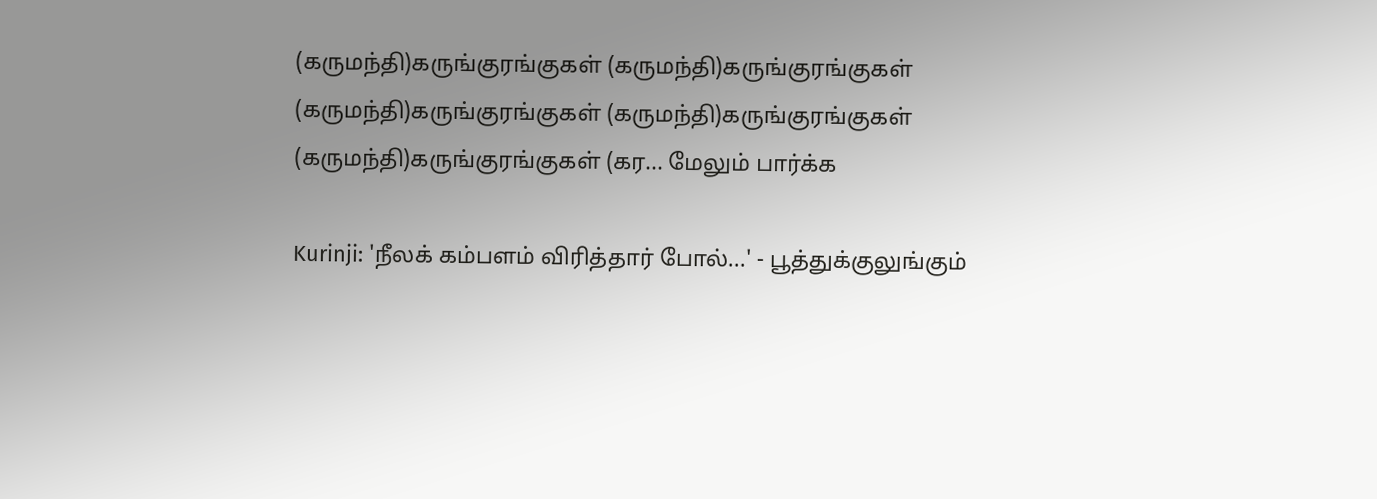(கருமந்தி)கருங்குரங்குகள் (கருமந்தி)கருங்குரங்குகள் (கருமந்தி)கருங்குரங்குகள் (கருமந்தி)கருங்குரங்குகள் (கருமந்தி)கருங்குரங்குகள் (கர... மேலும் பார்க்க

Kurinji: 'நீலக் கம்பளம் விரித்தார் போல்...' - பூத்துக்குலுங்கும்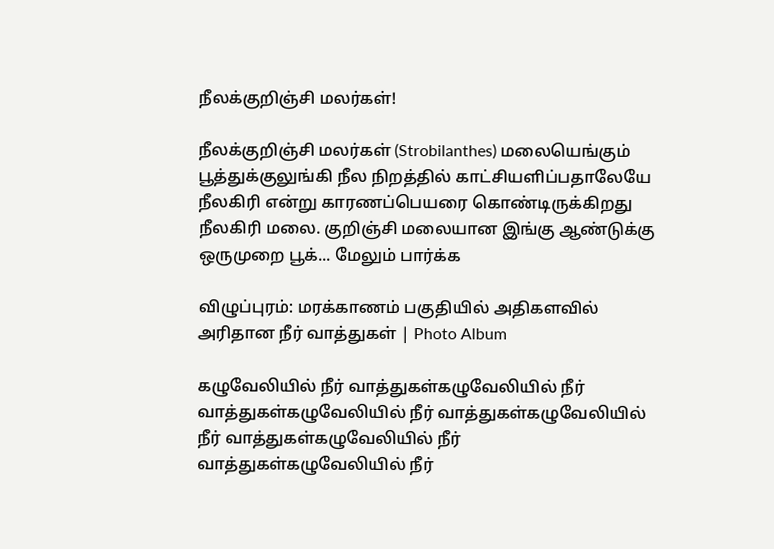நீலக்குறிஞ்சி மலர்கள்!

நீலக்குறிஞ்சி மலர்கள் (Strobilanthes) மலையெங்கும் பூத்துக்குலுங்கி நீல நிறத்தில் காட்சியளிப்பதாலேயே நீலகிரி என்று காரணப்பெயரை கொண்டிருக்கிறது நீலகிரி மலை. குறிஞ்சி மலையான இங்கு ஆண்டுக்கு ஒருமுறை பூக்... மேலும் பார்க்க

விழுப்புரம்: மரக்காணம் பகுதியில் அதிகளவில் அரிதான நீர் வாத்துகள் | Photo Album

கழுவேலியில் நீர் வாத்துகள்கழுவேலியில் நீர் வாத்துகள்கழுவேலியில் நீர் வாத்துகள்கழுவேலியில் நீர் வாத்துகள்கழுவேலியில் நீர் வாத்துகள்கழுவேலியில் நீர்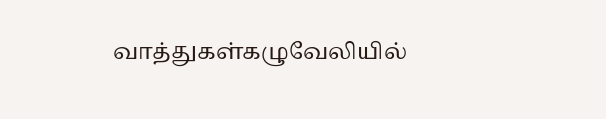வாத்துகள்கழுவேலியில்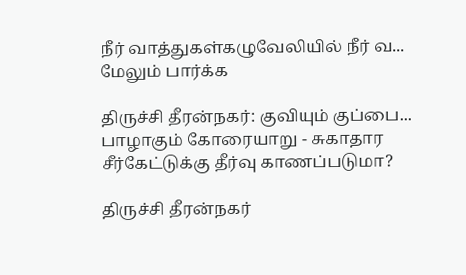நீர் வாத்துகள்கழுவேலியில் நீர் வ... மேலும் பார்க்க

திருச்சி தீரன்நகர்: குவியும் குப்பை... பாழாகும் கோரையாறு - சுகாதார சீர்கேட்டுக்கு தீர்வு காணப்படுமா?

திருச்சி தீரன்நகர்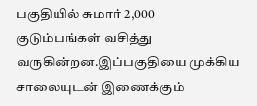பகுதியில் சுமார் 2,000 குடும்பங்கள் வசித்து வருகின்றன.இப்பகுதியை முக்கிய சாலையுடன் இணைக்கும்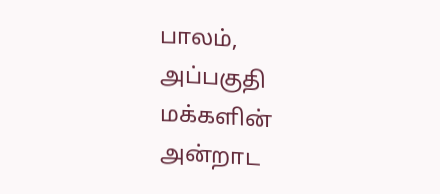பாலம், அப்பகுதி மக்களின் அன்றாட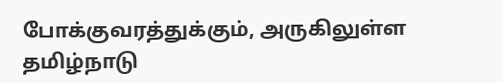போக்குவரத்துக்கும், அருகிலுள்ள தமிழ்நாடு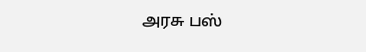அரசு பஸ்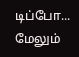டிப்போ... மேலும்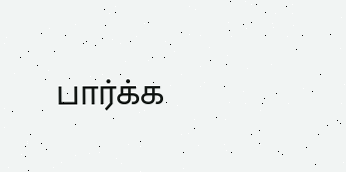பார்க்க